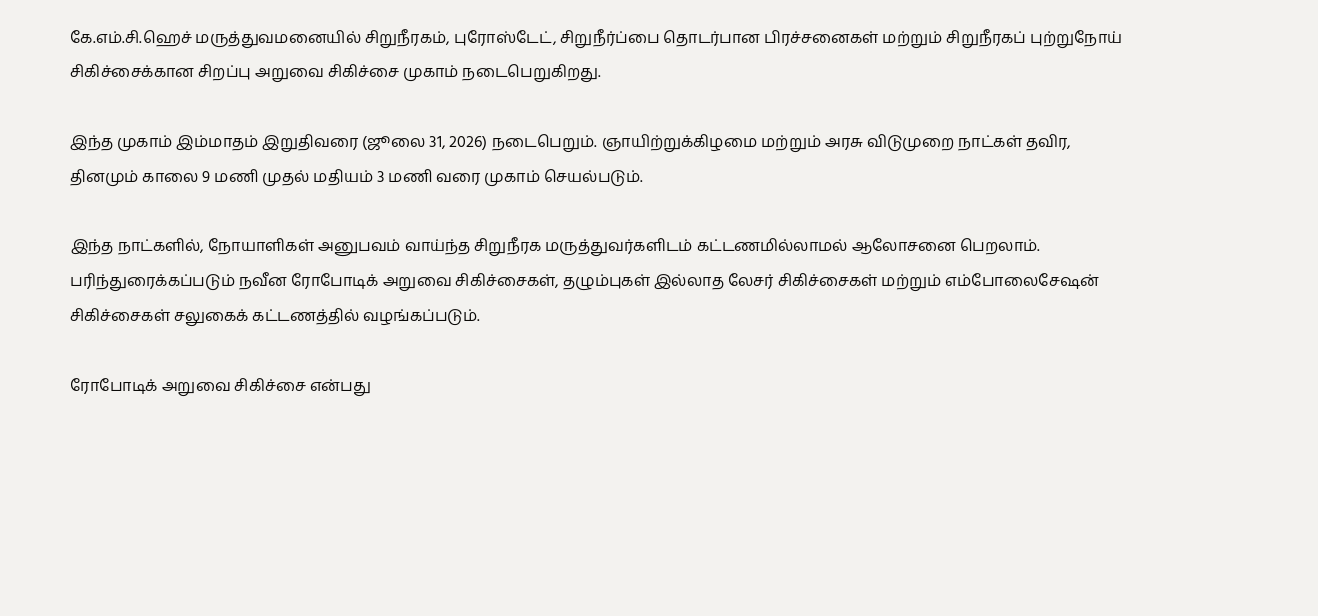கே.எம்.சி.ஹெச் மருத்துவமனையில் சிறுநீரகம், புரோஸ்டேட், சிறுநீர்ப்பை தொடர்பான பிரச்சனைகள் மற்றும் சிறுநீரகப் புற்றுநோய் சிகிச்சைக்கான சிறப்பு அறுவை சிகிச்சை முகாம் நடைபெறுகிறது.

இந்த முகாம் இம்மாதம் இறுதிவரை (ஜூலை 31, 2026) நடைபெறும். ஞாயிற்றுக்கிழமை மற்றும் அரசு விடுமுறை நாட்கள் தவிர, தினமும் காலை 9 மணி முதல் மதியம் 3 மணி வரை முகாம் செயல்படும்.

இந்த நாட்களில், நோயாளிகள் அனுபவம் வாய்ந்த சிறுநீரக மருத்துவர்களிடம் கட்டணமில்லாமல் ஆலோசனை பெறலாம். பரிந்துரைக்கப்படும் நவீன ரோபோடிக் அறுவை சிகிச்சைகள், தழும்புகள் இல்லாத லேசர் சிகிச்சைகள் மற்றும் எம்போலைசேஷன் சிகிச்சைகள் சலுகைக் கட்டணத்தில் வழங்கப்படும்.

ரோபோடிக் அறுவை சிகிச்சை என்பது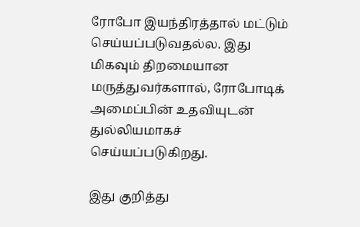ரோபோ இயந்திரத்தால் மட்டும் செய்யப்படுவதல்ல. இது மிகவும் திறமையான மருத்துவர்களால், ரோபோடிக் அமைப்பின் உதவியுடன் துல்லியமாகச் செய்யப்படுகிறது.

இது குறித்து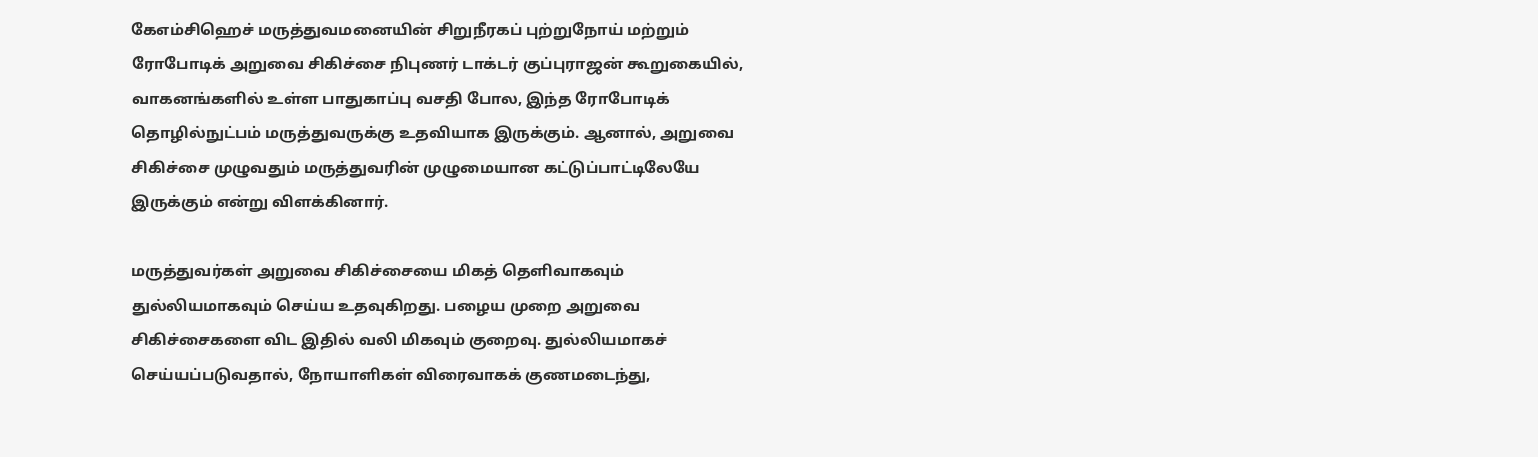கேஎம்சிஹெச் மருத்துவமனையின் சிறுநீரகப் புற்றுநோய் மற்றும் ரோபோடிக் அறுவை சிகிச்சை நிபுணர் டாக்டர் குப்புராஜன் கூறுகையில், வாகனங்களில் உள்ள பாதுகாப்பு வசதி போல, இந்த ரோபோடிக் தொழில்நுட்பம் மருத்துவருக்கு உதவியாக இருக்கும். ஆனால், அறுவை சிகிச்சை முழுவதும் மருத்துவரின் முழுமையான கட்டுப்பாட்டிலேயே இருக்கும் என்று விளக்கினார்.

மருத்துவர்கள் அறுவை சிகிச்சையை மிகத் தெளிவாகவும் துல்லியமாகவும் செய்ய உதவுகிறது. பழைய முறை அறுவை சிகிச்சைகளை விட இதில் வலி மிகவும் குறைவு. துல்லியமாகச் செய்யப்படுவதால், நோயாளிகள் விரைவாகக் குணமடைந்து,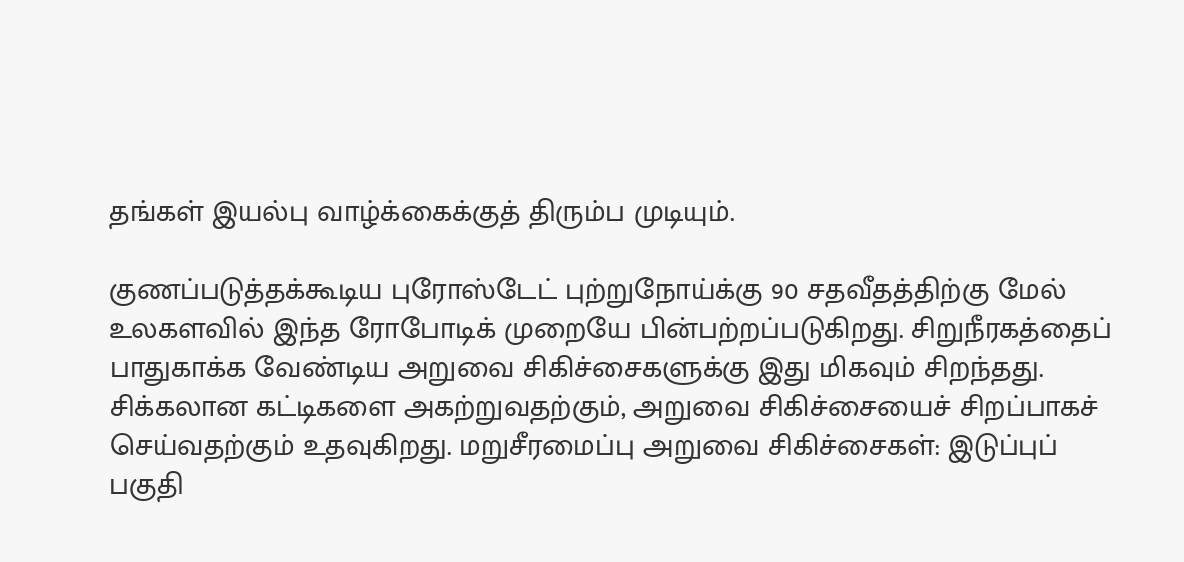தங்கள் இயல்பு வாழ்க்கைக்குத் திரும்ப முடியும்.

குணப்படுத்தக்கூடிய புரோஸ்டேட் புற்றுநோய்க்கு 90 சதவீதத்திற்கு மேல் உலகளவில் இந்த ரோபோடிக் முறையே பின்பற்றப்படுகிறது. சிறுநீரகத்தைப் பாதுகாக்க வேண்டிய அறுவை சிகிச்சைகளுக்கு இது மிகவும் சிறந்தது. சிக்கலான கட்டிகளை அகற்றுவதற்கும், அறுவை சிகிச்சையைச் சிறப்பாகச் செய்வதற்கும் உதவுகிறது. மறுசீரமைப்பு அறுவை சிகிச்சைகள்: இடுப்புப் பகுதி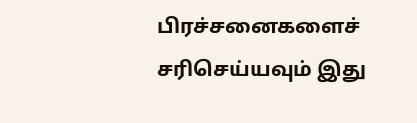பிரச்சனைகளைச் சரிசெய்யவும் இது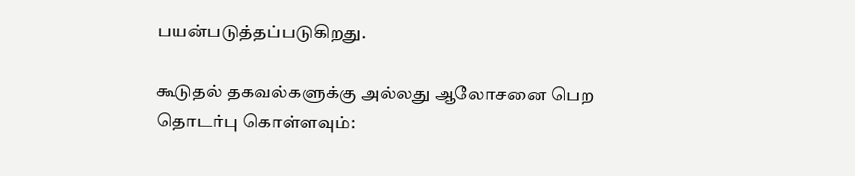பயன்படுத்தப்படுகிறது.

கூடுதல் தகவல்களுக்கு அல்லது ஆலோசனை பெற தொடர்பு கொள்ளவும்: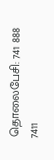தொலைபேசி: 741 888 7411